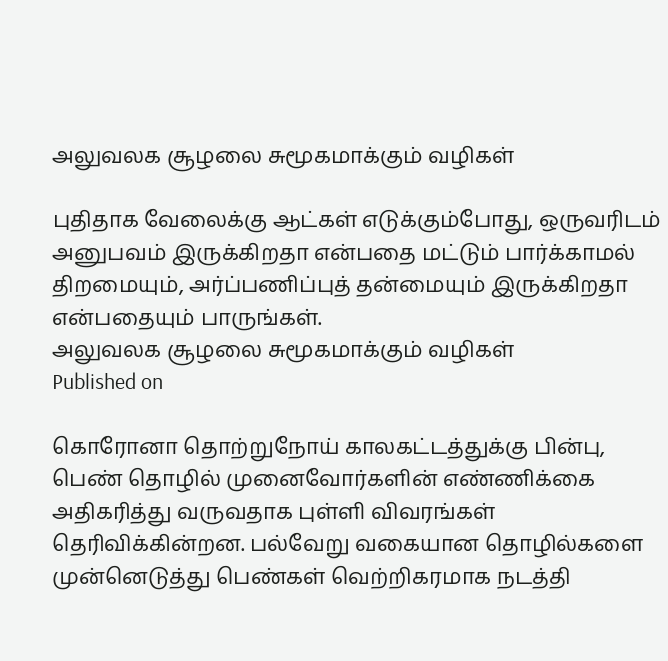அலுவலக சூழலை சுமூகமாக்கும் வழிகள்

புதிதாக வேலைக்கு ஆட்கள் எடுக்கும்போது, ஒருவரிடம் அனுபவம் இருக்கிறதா என்பதை மட்டும் பார்க்காமல் திறமையும், அர்ப்பணிப்புத் தன்மையும் இருக்கிறதா என்பதையும் பாருங்கள்.
அலுவலக சூழலை சுமூகமாக்கும் வழிகள்
Published on

கொரோனா தொற்றுநோய் காலகட்டத்துக்கு பின்பு, பெண் தொழில் முனைவோர்களின் எண்ணிக்கை அதிகரித்து வருவதாக புள்ளி விவரங்கள் தெரிவிக்கின்றன. பல்வேறு வகையான தொழில்களை முன்னெடுத்து பெண்கள் வெற்றிகரமாக நடத்தி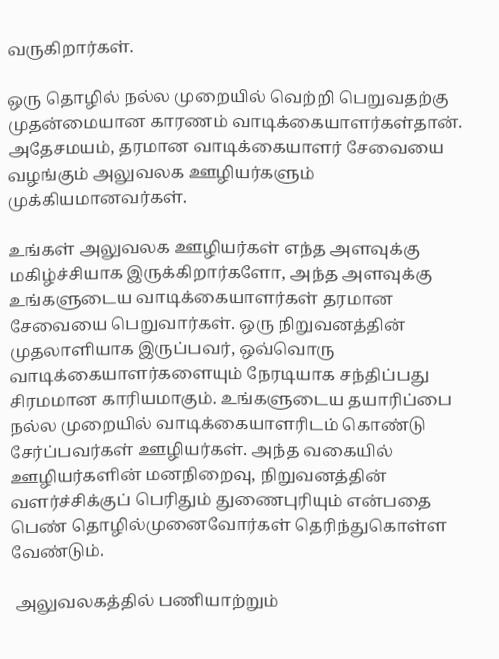வருகிறார்கள்.

ஒரு தொழில் நல்ல முறையில் வெற்றி பெறுவதற்கு முதன்மையான காரணம் வாடிக்கையாளர்கள்தான். அதேசமயம், தரமான வாடிக்கையாளர் சேவையை வழங்கும் அலுவலக ஊழியர்களும் முக்கியமானவர்கள்.

உங்கள் அலுவலக ஊழியர்கள் எந்த அளவுக்கு மகிழ்ச்சியாக இருக்கிறார்களோ, அந்த அளவுக்கு உங்களுடைய வாடிக்கையாளர்கள் தரமான சேவையை பெறுவார்கள். ஒரு நிறுவனத்தின் முதலாளியாக இருப்பவர், ஒவ்வொரு வாடிக்கையாளர்களையும் நேரடியாக சந்திப்பது சிரமமான காரியமாகும். உங்களுடைய தயாரிப்பை நல்ல முறையில் வாடிக்கையாளரிடம் கொண்டு சேர்ப்பவர்கள் ஊழியர்கள். அந்த வகையில் ஊழியர்களின் மனநிறைவு, நிறுவனத்தின் வளர்ச்சிக்குப் பெரிதும் துணைபுரியும் என்பதை பெண் தொழில்முனைவோர்கள் தெரிந்துகொள்ள வேண்டும்.

 அலுவலகத்தில் பணியாற்றும்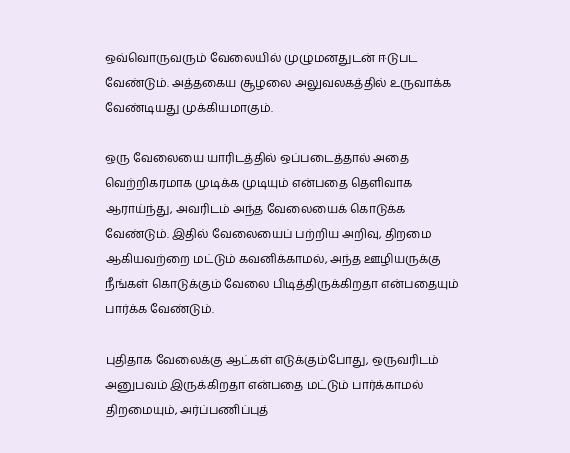ஒவ்வொருவரும் வேலையில் முழுமனதுடன் ஈடுபட வேண்டும். அத்தகைய சூழலை அலுவலகத்தில் உருவாக்க வேண்டியது முக்கியமாகும்.

ஒரு வேலையை யாரிடத்தில் ஒப்படைத்தால் அதை வெற்றிகரமாக முடிக்க முடியும் என்பதை தெளிவாக ஆராய்ந்து, அவரிடம் அந்த வேலையைக் கொடுக்க வேண்டும். இதில் வேலையைப் பற்றிய அறிவு, திறமை ஆகியவற்றை மட்டும் கவனிக்காமல், அந்த ஊழியருக்கு நீங்கள் கொடுக்கும் வேலை பிடித்திருக்கிறதா என்பதையும் பார்க்க வேண்டும்.

புதிதாக வேலைக்கு ஆட்கள் எடுக்கும்போது, ஒருவரிடம் அனுபவம் இருக்கிறதா என்பதை மட்டும் பார்க்காமல் திறமையும், அர்ப்பணிப்புத்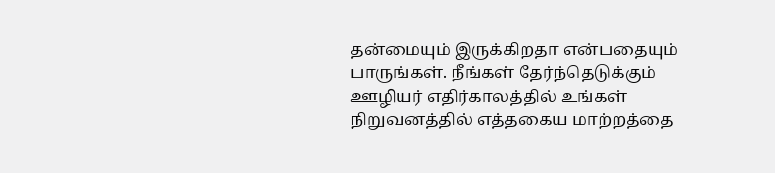தன்மையும் இருக்கிறதா என்பதையும் பாருங்கள். நீங்கள் தேர்ந்தெடுக்கும் ஊழியர் எதிர்காலத்தில் உங்கள் நிறுவனத்தில் எத்தகைய மாற்றத்தை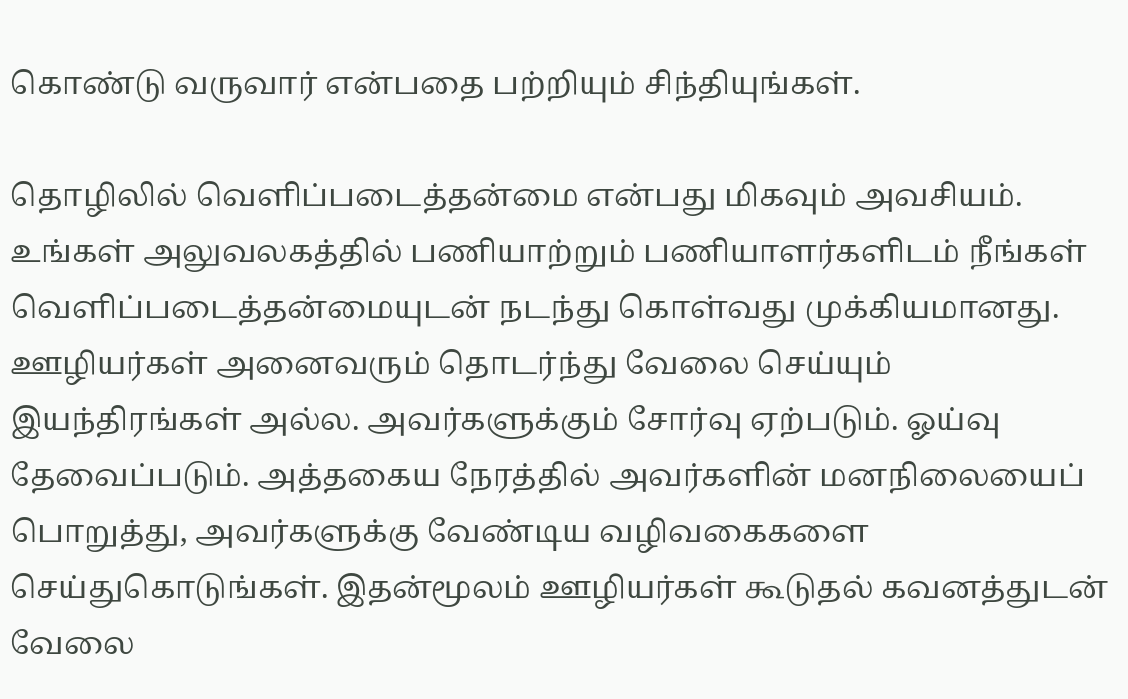கொண்டு வருவார் என்பதை பற்றியும் சிந்தியுங்கள்.

தொழிலில் வெளிப்படைத்தன்மை என்பது மிகவும் அவசியம். உங்கள் அலுவலகத்தில் பணியாற்றும் பணியாளர்களிடம் நீங்கள் வெளிப்படைத்தன்மையுடன் நடந்து கொள்வது முக்கியமானது. ஊழியர்கள் அனைவரும் தொடர்ந்து வேலை செய்யும் இயந்திரங்கள் அல்ல. அவர்களுக்கும் சோர்வு ஏற்படும். ஓய்வு தேவைப்படும். அத்தகைய நேரத்தில் அவர்களின் மனநிலையைப் பொறுத்து, அவர்களுக்கு வேண்டிய வழிவகைகளை செய்துகொடுங்கள். இதன்மூலம் ஊழியர்கள் கூடுதல் கவனத்துடன் வேலை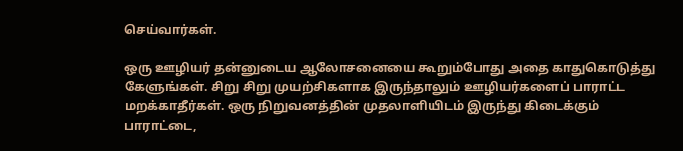செய்வார்கள்.

ஒரு ஊழியர் தன்னுடைய ஆலோசனையை கூறும்போது அதை காதுகொடுத்து கேளுங்கள். சிறு சிறு முயற்சிகளாக இருந்தாலும் ஊழியர்களைப் பாராட்ட மறக்காதீர்கள். ஒரு நிறுவனத்தின் முதலாளியிடம் இருந்து கிடைக்கும் பாராட்டை,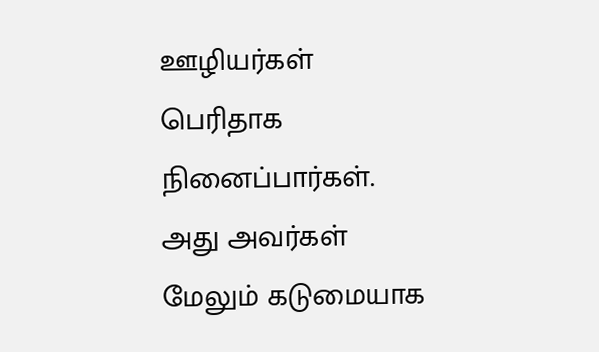ஊழியர்கள் பெரிதாக நினைப்பார்கள். அது அவர்கள் மேலும் கடுமையாக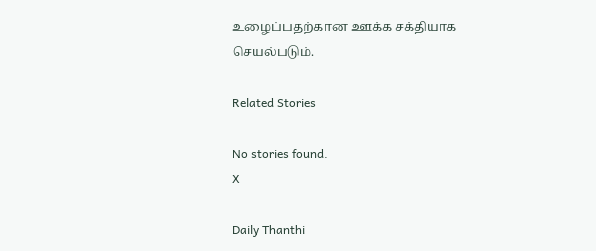உழைப்பதற்கான ஊக்க சக்தியாக செயல்படும்.

Related Stories

No stories found.
X

Daily Thanthi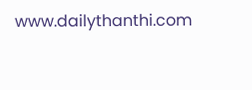www.dailythanthi.com